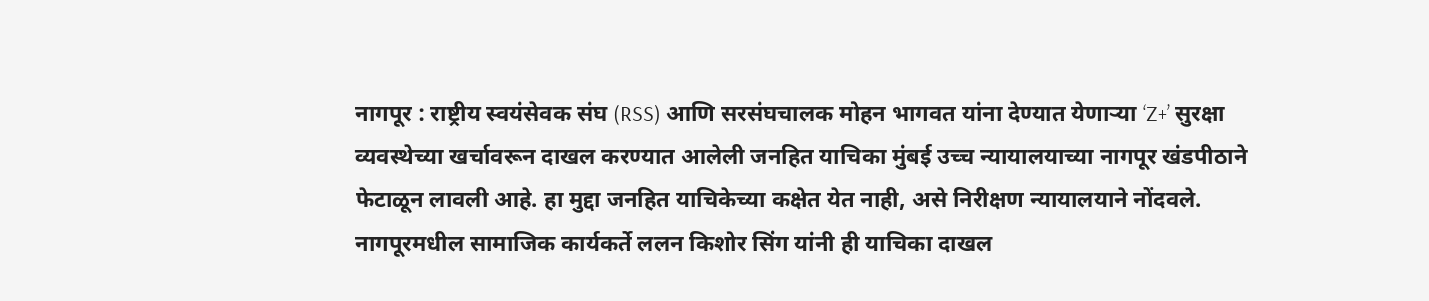नागपूर : राष्ट्रीय स्वयंसेवक संघ (RSS) आणि सरसंघचालक मोहन भागवत यांना देण्यात येणाऱ्या ‘Z+’ सुरक्षा व्यवस्थेच्या खर्चावरून दाखल करण्यात आलेली जनहित याचिका मुंबई उच्च न्यायालयाच्या नागपूर खंडपीठाने फेटाळून लावली आहे. हा मुद्दा जनहित याचिकेच्या कक्षेत येत नाही, असे निरीक्षण न्यायालयाने नोंदवले.
नागपूरमधील सामाजिक कार्यकर्ते ललन किशोर सिंग यांनी ही याचिका दाखल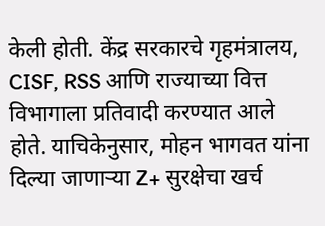केली होती. केंद्र सरकारचे गृहमंत्रालय, CISF, RSS आणि राज्याच्या वित्त विभागाला प्रतिवादी करण्यात आले होते. याचिकेनुसार, मोहन भागवत यांना दिल्या जाणाऱ्या Z+ सुरक्षेचा खर्च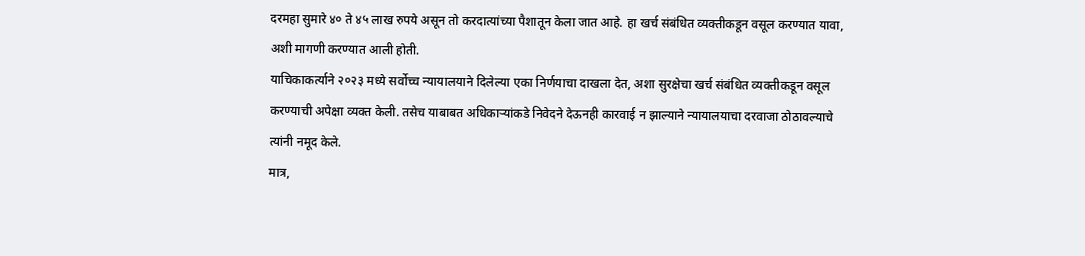दरमहा सुमारे ४० ते ४५ लाख रुपये असून तो करदात्यांच्या पैशातून केला जात आहे. हा खर्च संबंधित व्यक्तीकडून वसूल करण्यात यावा, अशी मागणी करण्यात आली होती.
याचिकाकर्त्याने २०२३ मध्ये सर्वोच्च न्यायालयाने दिलेल्या एका निर्णयाचा दाखला देत, अशा सुरक्षेचा खर्च संबंधित व्यक्तीकडून वसूल करण्याची अपेक्षा व्यक्त केली. तसेच याबाबत अधिकाऱ्यांकडे निवेदने देऊनही कारवाई न झाल्याने न्यायालयाचा दरवाजा ठोठावल्याचे त्यांनी नमूद केले.
मात्र,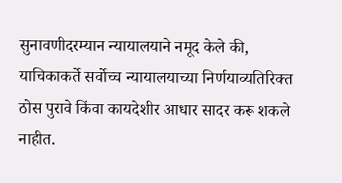सुनावणीदरम्यान न्यायालयाने नमूद केले की, याचिकाकर्ते सर्वोच्च न्यायालयाच्या निर्णयाव्यतिरिक्त ठोस पुरावे किंवा कायदेशीर आधार सादर करू शकले नाहीत.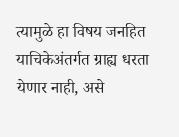त्यामुळे हा विषय जनहित याचिकेअंतर्गत ग्राह्य धरता येणार नाही, असे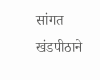सांगत खंडपीठाने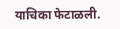याचिका फेटाळली.